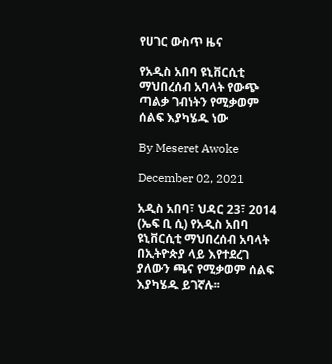የሀገር ውስጥ ዜና

የአዲስ አበባ ዩኒቨርሲቲ ማህበረሰብ አባላት የውጭ ጣልቃ ገብነትን የሚቃወም ሰልፍ እያካሄዱ ነው

By Meseret Awoke

December 02, 2021

አዲስ አበባ፣ ህዳር 23፣ 2014 (ኤፍ ቢ ሲ) የአዲስ አበባ ዩኒቨርሲቲ ማህበረሰብ አባላት በኢትዮጵያ ላይ እየተደረገ ያለውን ጫና የሚቃወም ሰልፍ እያካሄዱ ይገኛሉ፡፡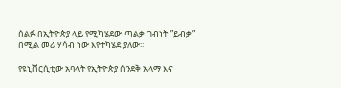ሰልፉ በኢትዮጵያ ላይ የሚካሄደው ጣልቃ ገብነት ”ይብቃ” በሚል መሪ ሃሳብ ነው እየተካሄደ ያለው፡፡

የዩኒቨርሲቲው አባላት የኢትዮጵያ ሰንደቅ አላማ እና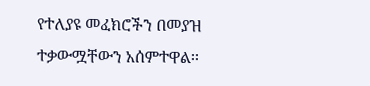የተለያዩ መፈክሮችን በመያዝ ተቃውሟቸውን አሰምተዋል፡፡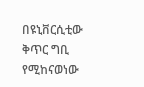በዩኒቨርሲቲው ቅጥር ግቢ የሚከናወነው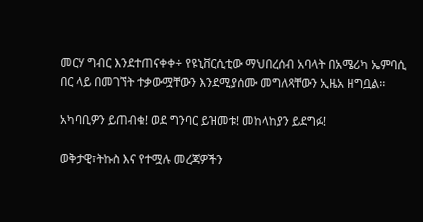መርሃ ግብር እንደተጠናቀቀ÷ የዩኒቨርሲቲው ማህበረሰብ አባላት በአሜሪካ ኤምባሲ በር ላይ በመገኘት ተቃውሟቸውን እንደሚያሰሙ መግለጻቸውን ኢዜአ ዘግቧል፡፡

አካባቢዎን ይጠብቁ! ወደ ግንባር ይዝመቱ! መከላከያን ይደግፉ!

ወቅታዊ፣ትኩስ እና የተሟሉ መረጃዎችን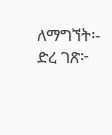ለማግኘት፡- ድረ ገጽ፦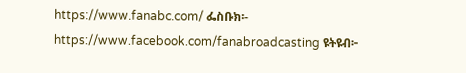https://www.fanabc.com/ ፌስቡክ፡- https://www.facebook.com/fanabroadcasting ዩትዩብ፦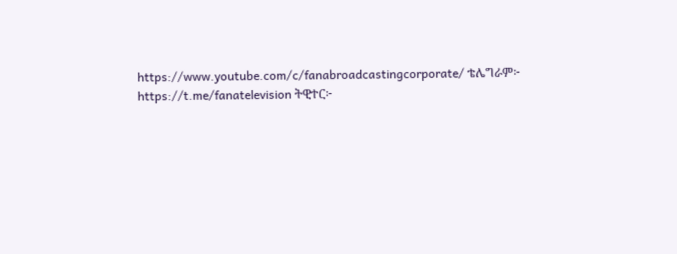https://www.youtube.com/c/fanabroadcastingcorporate/ ቴሌግራም፦ https://t.me/fanatelevision ትዊተር፦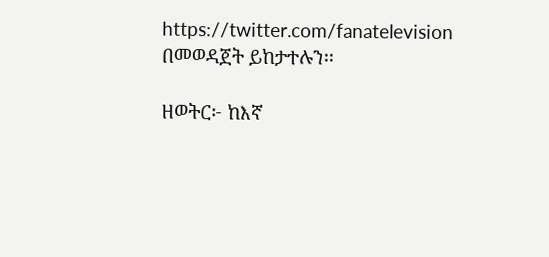https://twitter.com/fanatelevision በመወዳጀት ይከታተሉን፡፡

ዘወትር፦ ከእኛ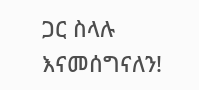ጋር ስላሉ እናመሰግናለን!